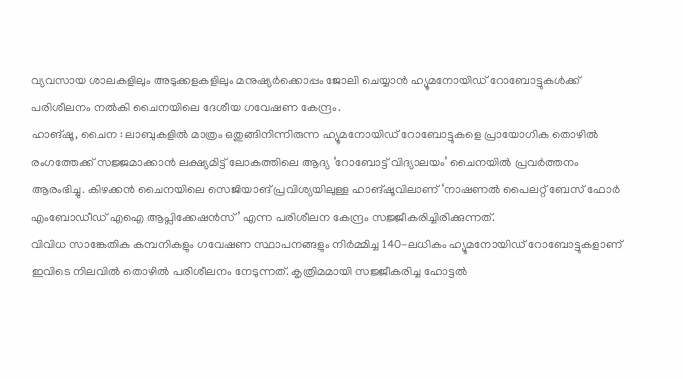വ്യവസായ ശാലകളിലും അടുക്കളകളിലും മനുഷ്യർക്കൊപ്പം ജോലി ചെയ്യാൻ ഹ്യൂമനോയിഡ് റോബോട്ടുകൾക്ക് പരിശീലനം നൽകി ചൈനയിലെ ദേശീയ ഗവേഷണ കേന്ദ്രം.
ഹാങ്ഷൂ, ചൈന : ലാബുകളിൽ മാത്രം ഒതുങ്ങിനിന്നിരുന്ന ഹ്യൂമനോയിഡ് റോബോട്ടുകളെ പ്രായോഗിക തൊഴിൽ രംഗത്തേക്ക് സജ്ജമാക്കാൻ ലക്ഷ്യമിട്ട് ലോകത്തിലെ ആദ്യ ‘റോബോട്ട് വിദ്യാലയം’ ചൈനയിൽ പ്രവർത്തനം ആരംഭിച്ചു. കിഴക്കൻ ചൈനയിലെ സെജിയാങ് പ്രവിശ്യയിലുള്ള ഹാങ്ഷൂവിലാണ് ‘നാഷണൽ പൈലറ്റ് ബേസ് ഫോർ എംബോഡീഡ് എഐ ആപ്ലിക്കേഷൻസ്’ എന്ന പരിശീലന കേന്ദ്രം സജ്ജീകരിച്ചിരിക്കുന്നത്.
വിവിധ സാങ്കേതിക കമ്പനികളും ഗവേഷണ സ്ഥാപനങ്ങളും നിർമ്മിച്ച 140-ലധികം ഹ്യൂമനോയിഡ് റോബോട്ടുകളാണ് ഇവിടെ നിലവിൽ തൊഴിൽ പരിശീലനം നേടുന്നത്. കൃത്രിമമായി സജ്ജീകരിച്ച ഹോട്ടൽ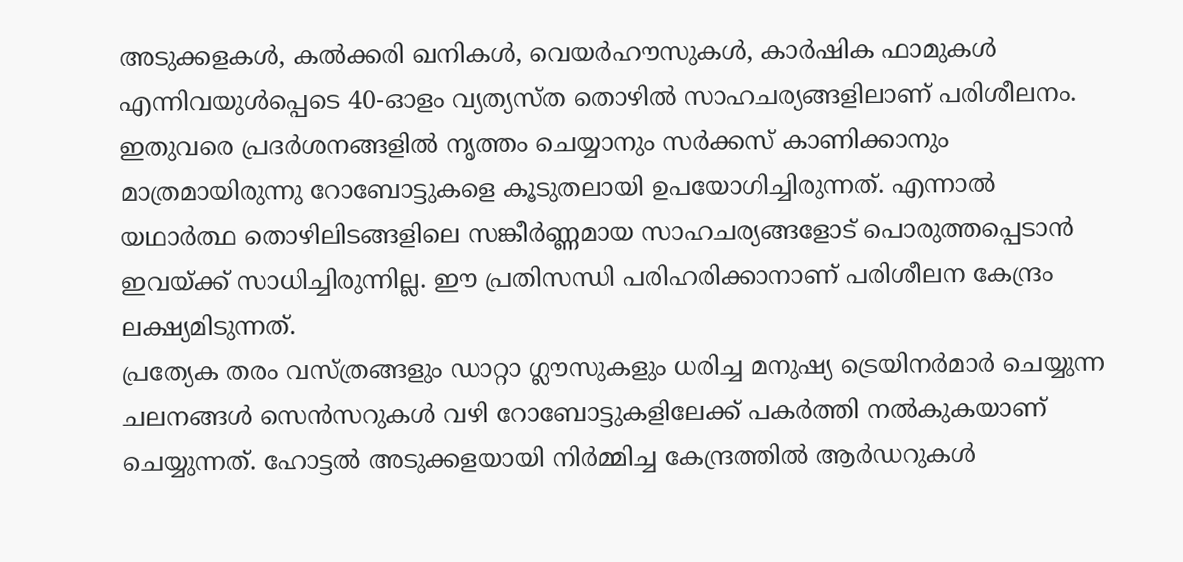അടുക്കളകൾ, കൽക്കരി ഖനികൾ, വെയർഹൗസുകൾ, കാർഷിക ഫാമുകൾ എന്നിവയുൾപ്പെടെ 40-ഓളം വ്യത്യസ്ത തൊഴിൽ സാഹചര്യങ്ങളിലാണ് പരിശീലനം.
ഇതുവരെ പ്രദർശനങ്ങളിൽ നൃത്തം ചെയ്യാനും സർക്കസ് കാണിക്കാനും മാത്രമായിരുന്നു റോബോട്ടുകളെ കൂടുതലായി ഉപയോഗിച്ചിരുന്നത്. എന്നാൽ യഥാർത്ഥ തൊഴിലിടങ്ങളിലെ സങ്കീർണ്ണമായ സാഹചര്യങ്ങളോട് പൊരുത്തപ്പെടാൻ ഇവയ്ക്ക് സാധിച്ചിരുന്നില്ല. ഈ പ്രതിസന്ധി പരിഹരിക്കാനാണ് പരിശീലന കേന്ദ്രം ലക്ഷ്യമിടുന്നത്.
പ്രത്യേക തരം വസ്ത്രങ്ങളും ഡാറ്റാ ഗ്ലൗസുകളും ധരിച്ച മനുഷ്യ ട്രെയിനർമാർ ചെയ്യുന്ന ചലനങ്ങൾ സെൻസറുകൾ വഴി റോബോട്ടുകളിലേക്ക് പകർത്തി നൽകുകയാണ് ചെയ്യുന്നത്. ഹോട്ടൽ അടുക്കളയായി നിർമ്മിച്ച കേന്ദ്രത്തിൽ ആർഡറുകൾ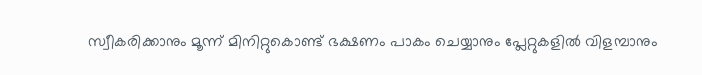സ്വീകരിക്കാനും മൂന്ന് മിനിറ്റുകൊണ്ട് ഭക്ഷണം പാകം ചെയ്യാനും പ്ലേറ്റുകളിൽ വിളമ്പാനും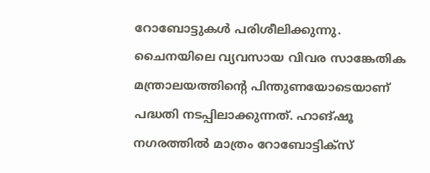റോബോട്ടുകൾ പരിശീലിക്കുന്നു.
ചൈനയിലെ വ്യവസായ വിവര സാങ്കേതിക മന്ത്രാലയത്തിന്റെ പിന്തുണയോടെയാണ് പദ്ധതി നടപ്പിലാക്കുന്നത്. ഹാങ്ഷൂ നഗരത്തിൽ മാത്രം റോബോട്ടിക്സ്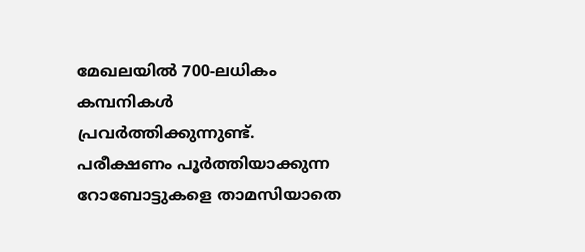മേഖലയിൽ 700-ലധികം കമ്പനികൾ പ്രവർത്തിക്കുന്നുണ്ട്. പരീക്ഷണം പൂർത്തിയാക്കുന്ന റോബോട്ടുകളെ താമസിയാതെ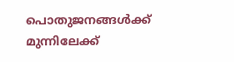പൊതുജനങ്ങൾക്ക് മുന്നിലേക്ക്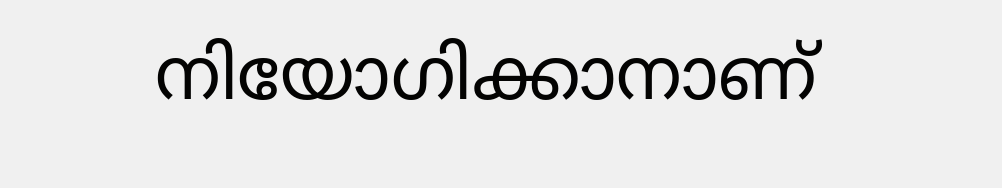നിയോഗിക്കാനാണ്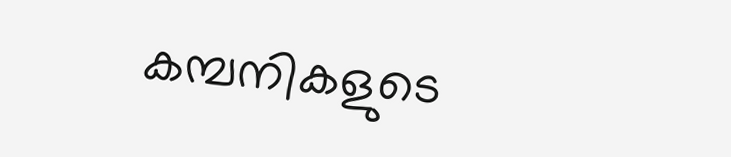കമ്പനികളുടെ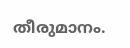തീരുമാനം.